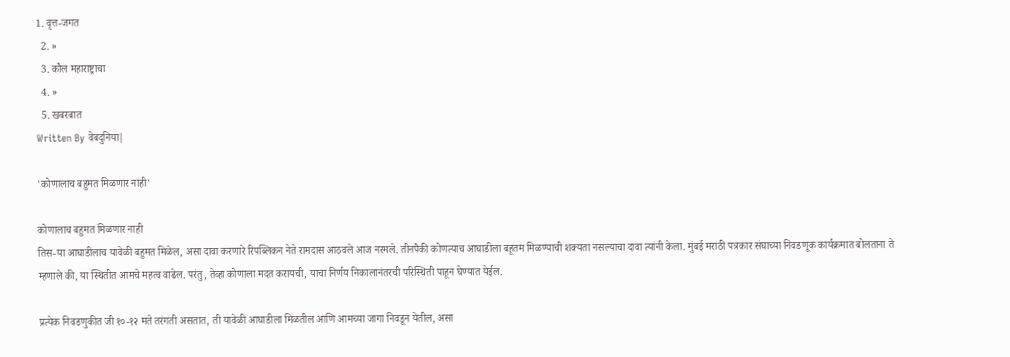1. वृत्त-जगत
  2. »
  3. कौल महाराष्ट्राचा
  4. »
  5. खबरबात
Written By वेबदुनिया|

'कोणालाच बहुमत मिळणार नाही'

कोणालाच बहुमत मिळणार नाही
तिस-या आघाडीलाच यावेळी बहुमत मिळेल, असा दावा करणारे रिपब्लिकन नेते रामदास आठवले आज नरमले. तीनपैकी कोणत्याच आघाडीला बहूतम मिळण्याची शक्यता नसल्याचा दावा त्यांनी केला. मुंबई मराठी पत्रकार संघाच्या निवडणूक कार्यक्रमात बोलताना ते म्हणाले की, या स्थितीत आमचे महत्व वाढेल. परंतु, तेव्हा कोणाला मदत करायची, याचा निर्णय निकालानंतरची परिस्थिती पाहून घेण्यात येईल.

प्रत्येक निवडणुकीत जी १०-१२ मते तरंगती असतात, ती यावेळी आघाडीला मिळतील आणि आमच्या जागा निवडून येतील, असा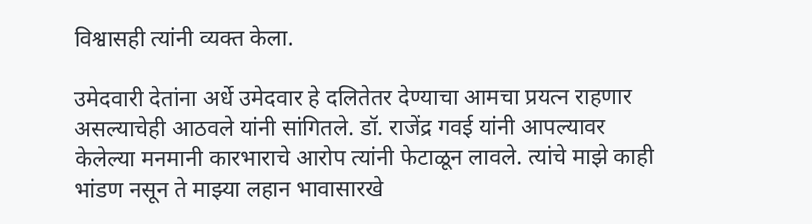विश्वासही त्यांनी व्यक्त केला.

उमेदवारी देतांना अर्धे उमेदवार हे दलितेतर देण्याचा आमचा प्रयत्न राहणार असल्याचेही आठवले यांनी सांगितले. डॉ. राजेंद्र गवई यांनी आपल्यावर केलेल्या मनमानी कारभाराचे आरोप त्यांनी फेटाळून लावले. त्यांचे माझे काही भांडण नसून ते माझ्या लहान भावासारखे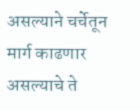असल्याने चर्चेतून मार्ग काढणार असल्याचे ते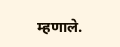म्हणाले.